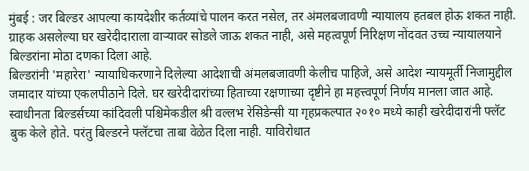मुंबई : जर बिल्डर आपल्या कायदेशीर कर्तव्यांचे पालन करत नसेल, तर अंमलबजावणी न्यायालय हतबल होऊ शकत नाही. ग्राहक असलेल्या घर खरेदीदाराला वाऱ्यावर सोडले जाऊ शकत नाही, असे महत्वपूर्ण निरिक्षण नोंदवत उच्च न्यायालयाने बिल्डरांना मोठा दणका दिला आहे.
बिल्डरांनी 'महारेरा' न्यायाधिकरणाने दिलेल्या आदेशाची अंमलबजावणी केलीच पाहिजे, असे आदेश न्यायमूर्ती निजामुद्दील जमादार यांच्या एकलपीठाने दिले. घर खरेदीदारांच्या हिताच्या रक्षणाच्या दृष्टीने हा महत्त्वपूर्ण निर्णय मानला जात आहे.
स्वाधीनता बिल्डर्सच्या कांदिवली पश्चिमेकडील श्री वल्लभ रेसिडेन्सी या गृहप्रकल्पात २०१० मध्ये काही खरेदीदारांनी फ्लॅट बुक केले होते. परंतु बिल्डरने फ्लॅटचा ताबा वेळेत दिला नाही. याविरोधात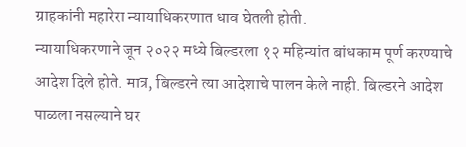ग्राहकांनी महारेरा न्यायाधिकरणात धाव घेतली होती.
न्यायाधिकरणाने जून २०२२ मध्ये बिल्डरला १२ महिन्यांत बांधकाम पूर्ण करण्याचे आदेश दिले होते. मात्र, बिल्डरने त्या आदेशाचे पालन केले नाही. बिल्डरने आदेश पाळला नसल्याने घर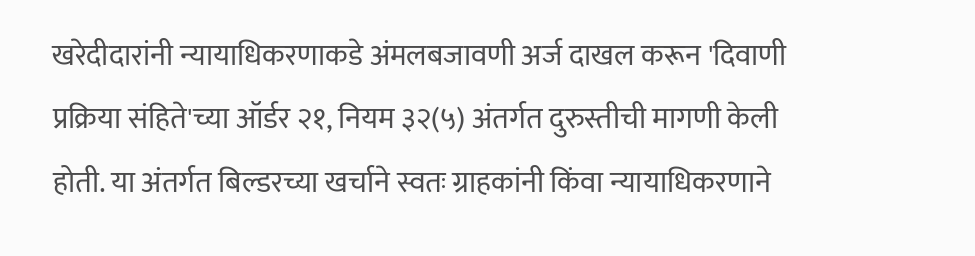खरेदीदारांनी न्यायाधिकरणाकडे अंमलबजावणी अर्ज दाखल करून 'दिवाणी प्रक्रिया संहिते'च्या ऑर्डर २१, नियम ३२(५) अंतर्गत दुरुस्तीची मागणी केली होती. या अंतर्गत बिल्डरच्या खर्चाने स्वतः ग्राहकांनी किंवा न्यायाधिकरणाने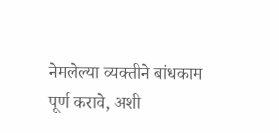नेमलेल्या व्यक्तीने बांधकाम पूर्ण करावे, अशी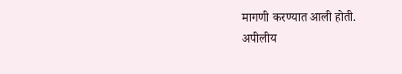मागणी करण्यात आली होती.
अपीलीय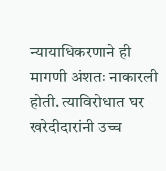न्यायाधिकरणाने ही मागणी अंशतः नाकारली होती. त्याविरोधात घर खरेदीदारांनी उच्च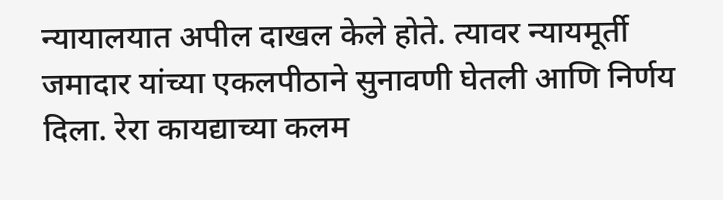न्यायालयात अपील दाखल केले होते. त्यावर न्यायमूर्ती जमादार यांच्या एकलपीठाने सुनावणी घेतली आणि निर्णय दिला. रेरा कायद्याच्या कलम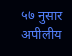५७ नुसार अपीलीय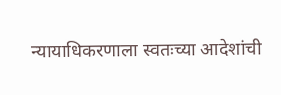न्यायाधिकरणाला स्वतःच्या आदेशांची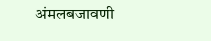अंमलबजावणी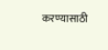करण्यासाठी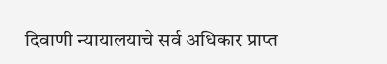दिवाणी न्यायालयाचे सर्व अधिकार प्राप्त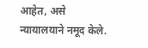आहेत, असे न्यायालयाने नमूद केले.